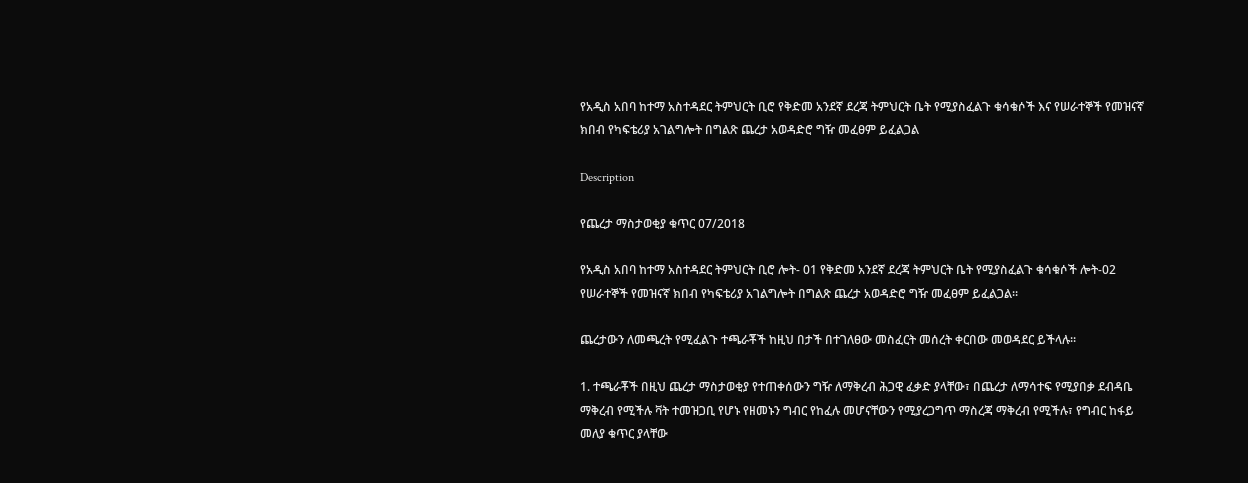የአዲስ አበባ ከተማ አስተዳደር ትምህርት ቢሮ የቅድመ አንደኛ ደረጃ ትምህርት ቤት የሚያስፈልጉ ቁሳቁሶች እና የሠራተኞች የመዝናኛ ክበብ የካፍቴሪያ አገልግሎት በግልጽ ጨረታ አወዳድሮ ግዥ መፈፀም ይፈልጋል

Description

የጨረታ ማስታወቂያ ቁጥር 07/2018

የአዲስ አበባ ከተማ አስተዳደር ትምህርት ቢሮ ሎት- 01 የቅድመ አንደኛ ደረጃ ትምህርት ቤት የሚያስፈልጉ ቁሳቁሶች ሎት-02 የሠራተኞች የመዝናኛ ክበብ የካፍቴሪያ አገልግሎት በግልጽ ጨረታ አወዳድሮ ግዥ መፈፀም ይፈልጋል።

ጨረታውን ለመጫረት የሚፈልጉ ተጫራቾች ከዚህ በታች በተገለፀው መስፈርት መሰረት ቀርበው መወዳደር ይችላሉ።

1. ተጫራቾች በዚህ ጨረታ ማስታወቂያ የተጠቀሰውን ግዥ ለማቅረብ ሕጋዊ ፈቃድ ያላቸው፣ በጨረታ ለማሳተፍ የሚያበቃ ደብዳቤ ማቅረብ የሚችሉ ቫት ተመዝጋቢ የሆኑ የዘመኑን ግብር የከፈሉ መሆናቸውን የሚያረጋግጥ ማስረጃ ማቅረብ የሚችሉ፣ የግብር ከፋይ መለያ ቁጥር ያላቸው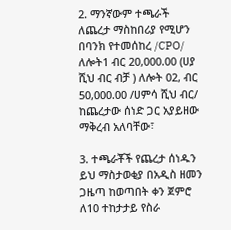2. ማንኛውም ተጫራች ለጨረታ ማስከበሪያ የሚሆን በባንክ የተመሰከረ /CPO/ ለሎት1 ብር 20,000.00 (ሀያ ሺህ ብር ብቻ ) ለሎት 02, ብር 50,000.00 /ሀምሳ ሺህ ብር/ ከጨረታው ሰነድ ጋር አያይዘው ማቅረብ አለባቸው፣

3. ተጫራቾች የጨረታ ሰነዱን ይህ ማስታወቂያ በአዲስ ዘመን ጋዜጣ ከወጣበት ቀን ጀምሮ ለ10 ተከታታይ የስራ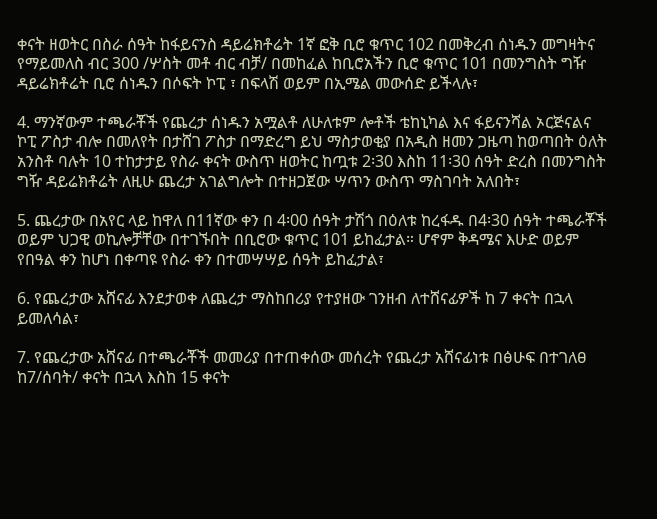ቀናት ዘወትር በስራ ሰዓት ከፋይናንስ ዳይሬክቶሬት 1ኛ ፎቅ ቢሮ ቁጥር 102 በመቅረብ ሰነዱን መግዛትና የማይመለስ ብር 300 /ሦስት መቶ ብር ብቻ/ በመከፈል ከቢሮአችን ቢሮ ቁጥር 101 በመንግስት ግዥ ዳይሬክቶሬት ቢሮ ሰነዱን በሶፍት ኮፒ ፣ በፍላሽ ወይም በኢሜል መውሰድ ይችላሉ፣

4. ማንኛውም ተጫራቾች የጨረታ ሰነዱን አሟልቶ ለሁለቱም ሎቶች ቴከኒካል እና ፋይናንሻል ኦርጅናልና ኮፒ ፖስታ ብሎ በመለየት በታሸገ ፖስታ በማድረግ ይህ ማስታወቂያ በአዲስ ዘመን ጋዜጣ ከወጣበት ዕለት አንስቶ ባሉት 10 ተከታታይ የስራ ቀናት ውስጥ ዘወትር ከጧቱ 2፡30 እስከ 11፡30 ሰዓት ድረስ በመንግስት ግዥ ዳይሬክቶሬት ለዚሁ ጨረታ አገልግሎት በተዘጋጀው ሣጥን ውስጥ ማስገባት አለበት፣

5. ጨረታው በአየር ላይ ከዋለ በ11ኛው ቀን በ 4፡00 ሰዓት ታሽጎ በዕለቱ ከረፋዱ በ4፡30 ሰዓት ተጫራቾች ወይም ህጋዊ ወኪሎቻቸው በተገኙበት በቢሮው ቁጥር 101 ይከፈታል። ሆኖም ቅዳሜና እሁድ ወይም የበዓል ቀን ከሆነ በቀጣዩ የስራ ቀን በተመሣሣይ ሰዓት ይከፈታል፣

6. የጨረታው አሸናፊ እንደታወቀ ለጨረታ ማስከበሪያ የተያዘው ገንዘብ ለተሸናፊዎች ከ 7 ቀናት በኋላ ይመለሳል፣

7. የጨረታው አሸናፊ በተጫራቾች መመሪያ በተጠቀሰው መሰረት የጨረታ አሸናፊነቱ በፅሁፍ በተገለፀ ከ7/ሰባት/ ቀናት በኋላ እስከ 15 ቀናት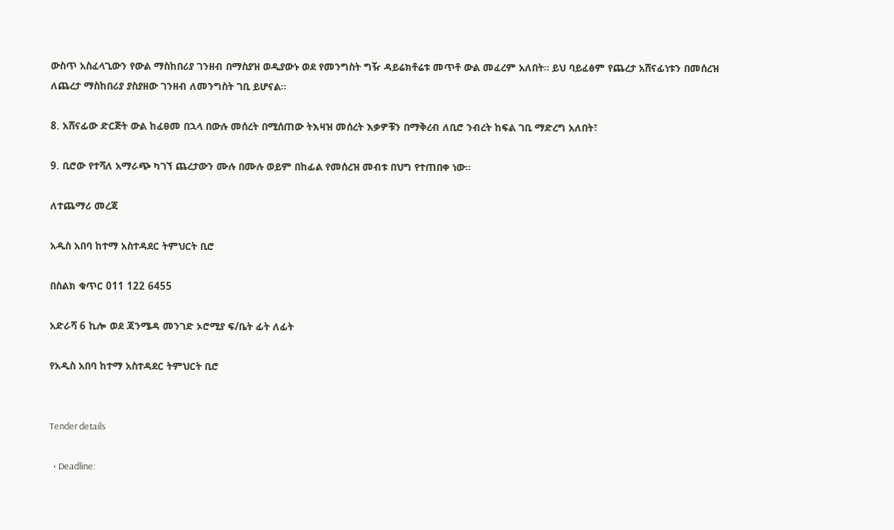ውስጥ አስፈላጊውን የውል ማስከበሪያ ገንዘብ በማስያዝ ወዲያውኑ ወደ የመንግስት ግዥ ዳይሬክቶሬቱ መጥቶ ውል መፈረም አለበት። ይህ ባይፈፅም የጨረታ አሸናፊነቱን በመሰረዝ ለጨረታ ማስከበሪያ ያስያዘው ገንዘብ ለመንግስት ገቢ ይሆናል።

8. አሸናፊው ድርጅት ውል ከፈፀመ በኋላ በውሉ መሰረት በሚሰጠው ትእዛዝ መሰረት እቃዎቹን በማቅረብ ለቢሮ ንብረት ከፍል ገቢ ማድረግ አለበት፣

9. ቢሮው የተሻለ አማራጭ ካገኘ ጨረታውን ሙሉ በሙሉ ወይም በከፊል የመሰረዝ መብቱ በህግ የተጠበቀ ነው።

ለተጨማሪ መረጃ

አዲስ አበባ ከተማ አስተዳደር ትምህርት ቢሮ

በስልክ ቁጥር 011 122 6455

አድራሻ 6 ኪሎ ወደ ጃንሜዳ መንገድ ኦሮሚያ ፍ/ቤት ፊት ለፊት

የአዲስ አበባ ከተማ አስተዳደር ትምህርት ቢሮ


Tender details

  • Deadline: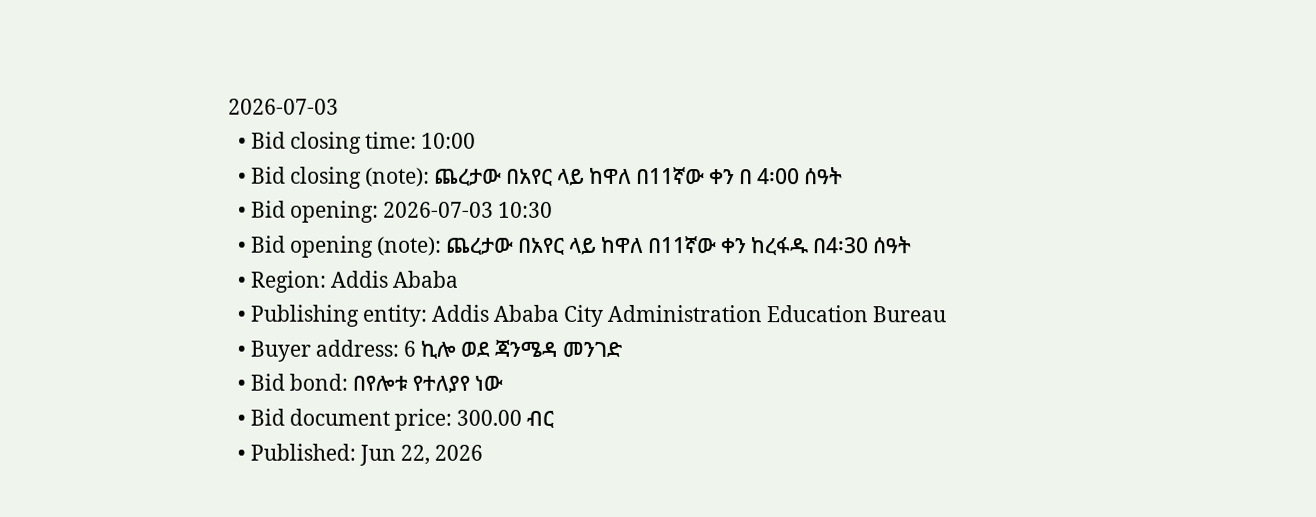2026-07-03
  • Bid closing time: 10:00
  • Bid closing (note): ጨረታው በአየር ላይ ከዋለ በ11ኛው ቀን በ 4፡00 ሰዓት
  • Bid opening: 2026-07-03 10:30
  • Bid opening (note): ጨረታው በአየር ላይ ከዋለ በ11ኛው ቀን ከረፋዱ በ4፡30 ሰዓት
  • Region: Addis Ababa
  • Publishing entity: Addis Ababa City Administration Education Bureau
  • Buyer address: 6 ኪሎ ወደ ጃንሜዳ መንገድ
  • Bid bond: በየሎቱ የተለያየ ነው
  • Bid document price: 300.00 ብር
  • Published: Jun 22, 2026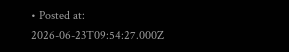• Posted at: 2026-06-23T09:54:27.000Z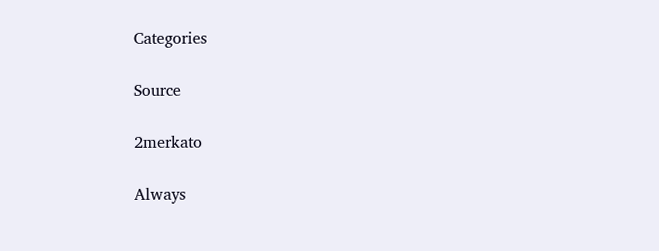Categories

Source

2merkato

Always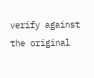verify against the original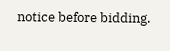notice before bidding.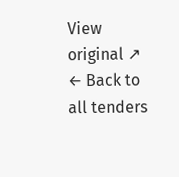View original ↗
← Back to all tenders